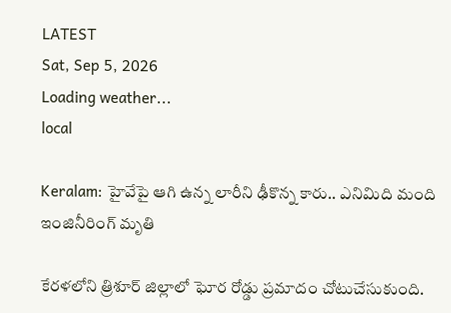LATEST
Sat, Sep 5, 2026
Loading weather...
local

Keralam: హైవేపై ఆగి ఉన్న లారీని ఢీకొన్న కారు.. ఎనిమిది మంది ఇంజినీరింగ్ మృతి

కేరళలోని త్రిశూర్‌ జిల్లాలో ఘోర రోడ్డు ప్రమాదం చోటుచేసుకుంది.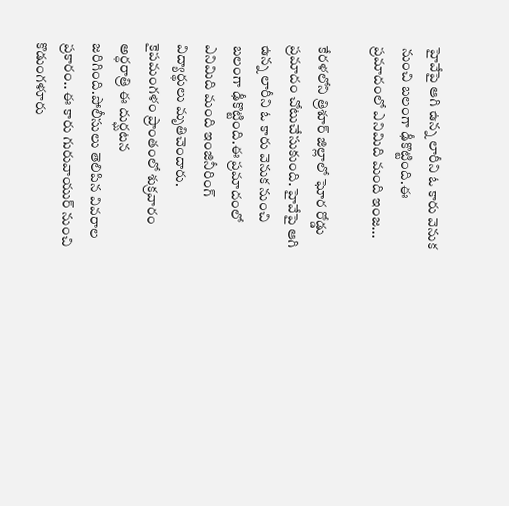హైవేపై ఆగి ఉన్న లారీని ఓ కారు వెనుక నుంచి బలంగా ఢీకొట్టింది.ఈ ప్రమాదంలో ఎనిమిది మంది ఇంజ...

కేరళలోని త్రిశూర్‌ జిల్లాలో ఘోర రోడ్డు ప్రమాదం చోటుచేసుకుంది. హైవేపై ఆగి ఉన్న లారీని ఓ కారు వెనుక నుంచి బలంగా ఢీకొట్టింది.ఈ ప్రమాదంలో ఎనిమిది మంది ఇంజినీరింగ్‌ విద్యార్థులు మృతిచెందారు. కైపమంగళం ప్రాంతంలో శుక్రవారం అర్ధరాత్రి ఈ దుర్ఘటన జరిగింది.పోలీసులు తెలిపిన వివరాల ప్రకారం.. ఈ కారు గురువాయుర్‌ నుంచి కొడుంగళూరు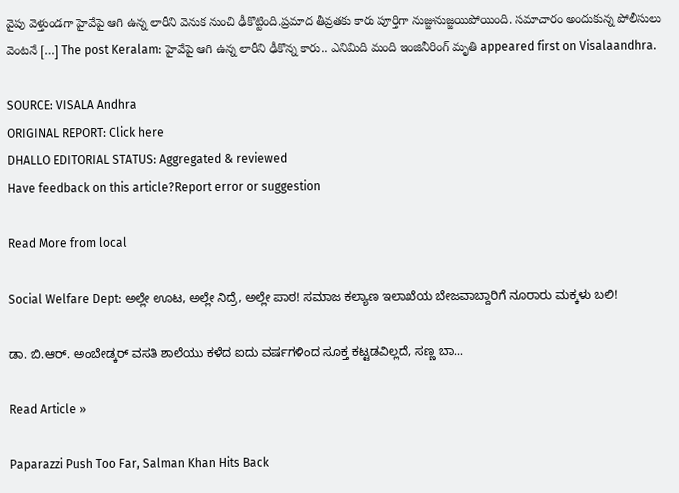వైపు వెళ్తుండగా హైవేపై ఆగి ఉన్న లారీని వెనుక నుంచి ఢీకొట్టింది.ప్రమాద తీవ్రతకు కారు పూర్తిగా నుజ్జునుజ్జయిపోయింది. సమాచారం అందుకున్న పోలీసులు వెంటనే […] The post Keralam: హైవేపై ఆగి ఉన్న లారీని ఢీకొన్న కారు.. ఎనిమిది మంది ఇంజినీరింగ్ మృతి appeared first on Visalaandhra.

SOURCE: VISALA Andhra
ORIGINAL REPORT: Click here
DHALLO EDITORIAL STATUS: Aggregated & reviewed
Have feedback on this article?Report error or suggestion

Read More from local

Social Welfare Dept: ಅಲ್ಲೇ ಊಟ, ಅಲ್ಲೇ ನಿದ್ರೆ, ಅಲ್ಲೇ ಪಾಠ! ಸಮಾಜ ಕಲ್ಯಾಣ ಇಲಾಖೆಯ ಬೇಜವಾಬ್ದಾರಿಗೆ ನೂರಾರು ಮಕ್ಕಳು ಬಲಿ!

ಡಾ. ಬಿ.ಆರ್. ಅಂಬೇಡ್ಕರ್ ವಸತಿ ಶಾಲೆಯು ಕಳೆದ ಐದು ವರ್ಷಗಳಿಂದ ಸೂಕ್ತ ಕಟ್ಟಡವಿಲ್ಲದೆ, ಸಣ್ಣ ಬಾ...

Read Article »

Paparazzi Push Too Far, Salman Khan Hits Back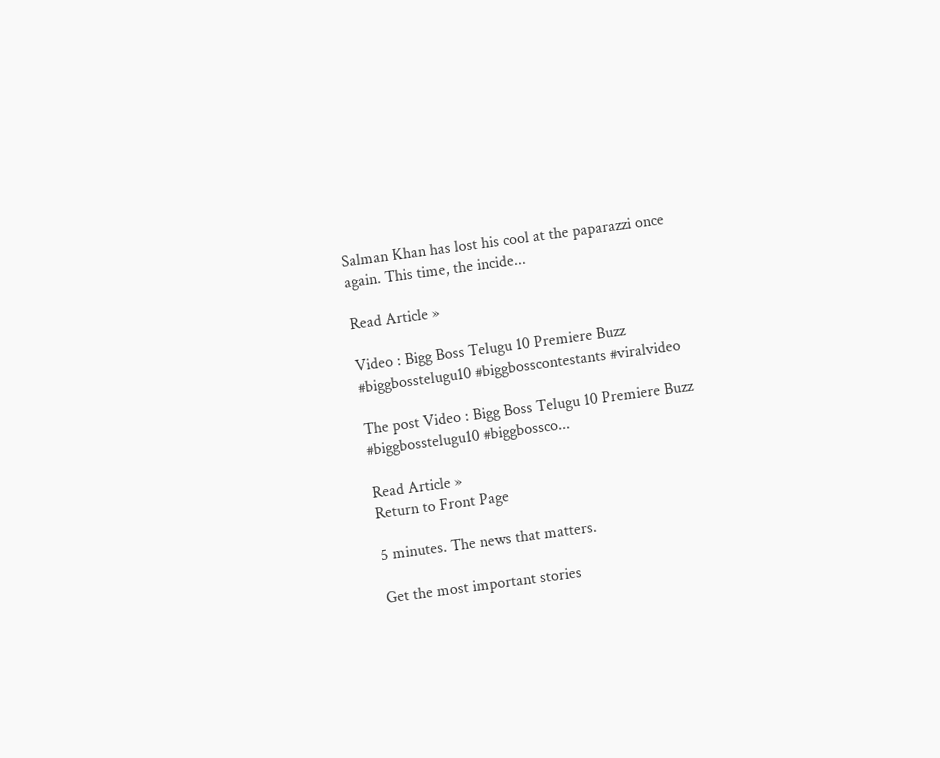Salman Khan has lost his cool at the paparazzi once again. This time, the incide...

Read Article »

Video : Bigg Boss Telugu 10 Premiere Buzz #biggbosstelugu10 #biggbosscontestants #viralvideo

The post Video : Bigg Boss Telugu 10 Premiere Buzz #biggbosstelugu10 #biggbossco...

Read Article »
Return to Front Page

5 minutes. The news that matters.

Get the most important stories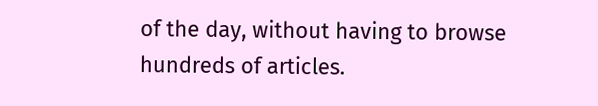of the day, without having to browse hundreds of articles.